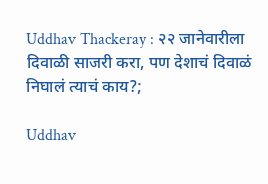Uddhav Thackeray : २२ जानेवारीला दिवाळी साजरी करा, पण देशाचं दिवाळं निघालं त्याचं काय?;

Uddhav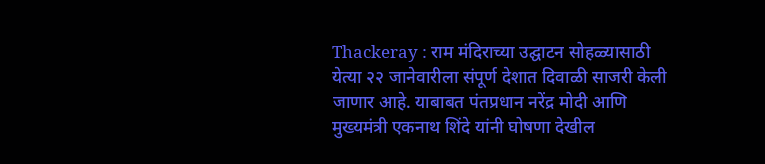Thackeray : राम मंदिराच्या उद्घाटन सोहळ्यासाठी येत्या २२ जानेवारीला संपूर्ण देशात दिवाळी साजरी केली जाणार आहे. याबाबत पंतप्रधान नरेंद्र मोदी आणि मुख्यमंत्री एकनाथ शिंदे यांनी घोषणा देखील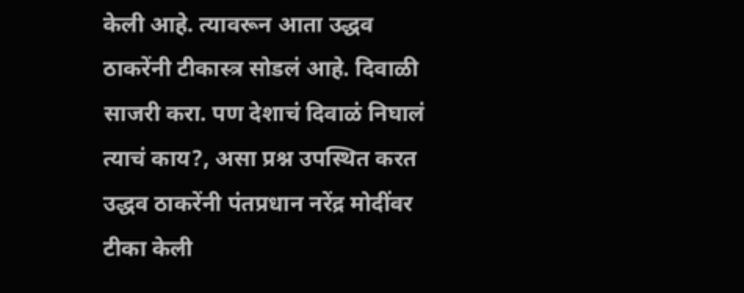केली आहे. त्यावरून आता उद्धव ठाकरेंनी टीकास्त्र सोडलं आहे. दिवाळी साजरी करा. पण देशाचं दिवाळं निघालं त्याचं काय?, असा प्रश्न उपस्थित करत उद्धव ठाकरेंनी पंतप्रधान नरेंद्र मोदींवर टीका केली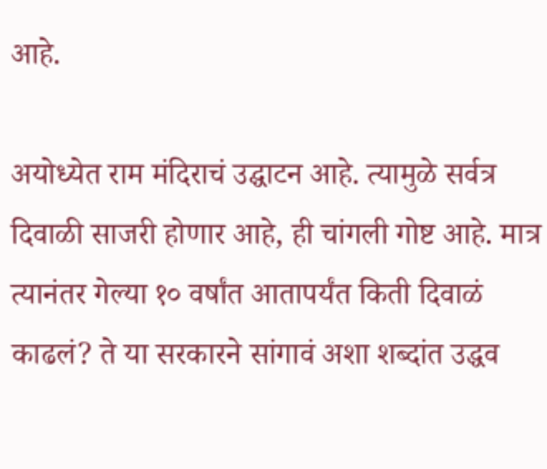आहे.

अयोध्येत राम मंदिराचं उद्घाटन आहे. त्यामुळे सर्वत्र दिवाळी साजरी होणार आहे, ही चांगली गोष्ट आहे. मात्र त्यानंतर गेल्या १० वर्षांत आतापर्यंत किती दिवाळं काढलं? ते या सरकारने सांगावं अशा शब्दांत उद्धव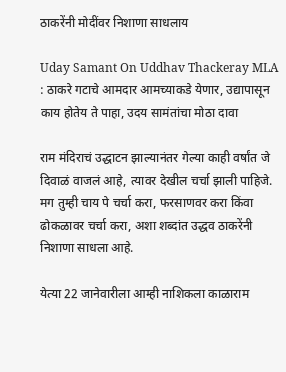ठाकरेंनी मोदींवर निशाणा साधलाय

Uday Samant On Uddhav Thackeray MLA : ठाकरे गटाचे आमदार आमच्याकडे येणार, उद्यापासून काय होतेय ते पाहा, उदय सामंतांचा मोठा दावा

राम मंदिराचं उद्धाटन झाल्यानंतर गेल्या काही वर्षांत जे दिवाळं वाजलं आहे, त्यावर देखील चर्चा झाली पाहिजे. मग तुम्ही चाय पे चर्चा करा, फरसाणवर करा किंवा ढोकळावर चर्चा करा, अशा शब्दांत उद्धव ठाकरेंनी निशाणा साधला आहे.

येत्या 22 जानेवारीला आम्ही नाशिकला काळाराम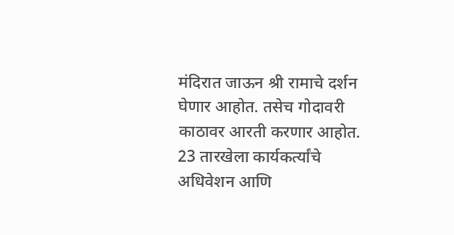मंदिरात जाऊन श्री रामाचे दर्शन घेणार आहोत. तसेच गोदावरी काठावर आरती करणार आहोत. 23 तारखेला कार्यकर्त्यांचे अधिवेशन आणि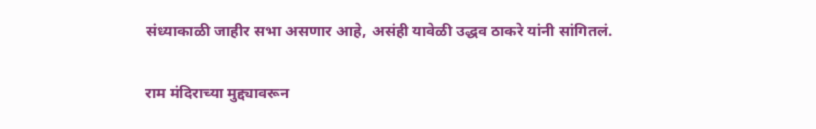संध्याकाळी जाहीर सभा असणार आहे, असंही यावेळी उद्धव ठाकरे यांनी सांगितलं.

राम मंदिराच्या मुद्द्यावरून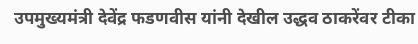उपमुख्यमंत्री देवेंद्र फडणवीस यांनी देखील उद्धव ठाकरेंवर टीका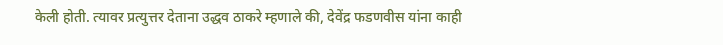केली होती. त्यावर प्रत्युत्तर देताना उद्धव ठाकरे म्हणाले की, देवेंद्र फडणवीस यांना काही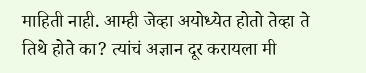माहिती नाही. आम्ही जेव्हा अयोध्येत होतो तेव्हा ते तिथे होते का? त्यांचं अज्ञान दूर करायला मी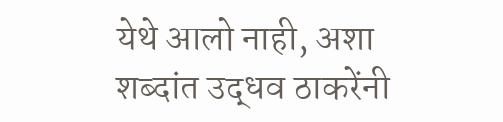येथे आलो नाही, अशा शब्दांत उद्धव ठाकरेंनी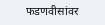फडणवीसांवर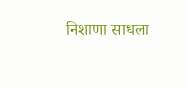निशाणा साधला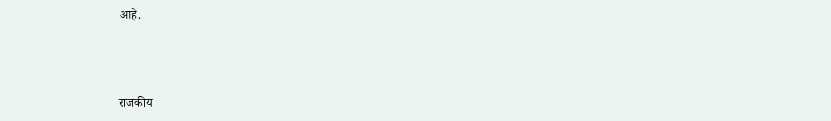आहे.



राजकीय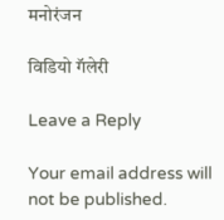मनोरंजन

विडियो गॅलेरी

Leave a Reply

Your email address will not be published.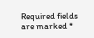Required fields are marked *